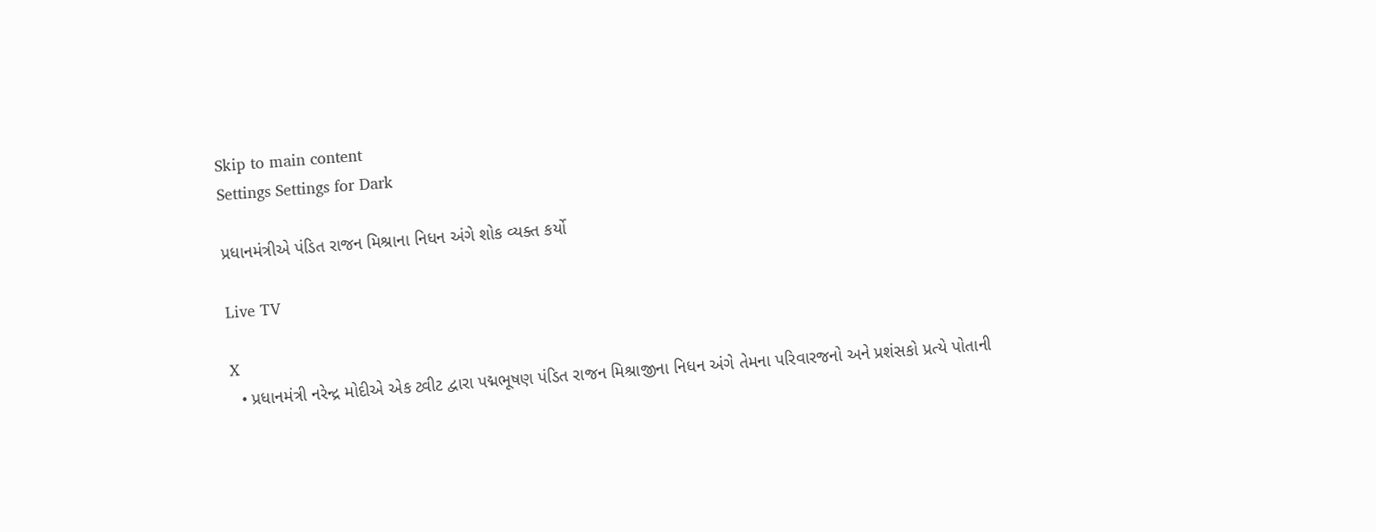Skip to main content
Settings Settings for Dark

પ્રધાનમંત્રીએ પંડિત રાજન મિશ્રાના નિધન અંગે શોક વ્યક્ત કર્યો

Live TV

X
  • પ્રધાનમંત્રી નરેન્દ્ર મોદીએ એક ટ્વીટ દ્વારા પદ્મભૂષણ પંડિત રાજન મિશ્રાજીના નિધન અંગે તેમના પરિવારજનો અને પ્રશંસકો પ્રત્યે પોતાની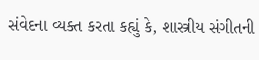સંવેદના વ્યક્ત કરતા કહ્યું કે, શાસ્ત્રીય સંગીતની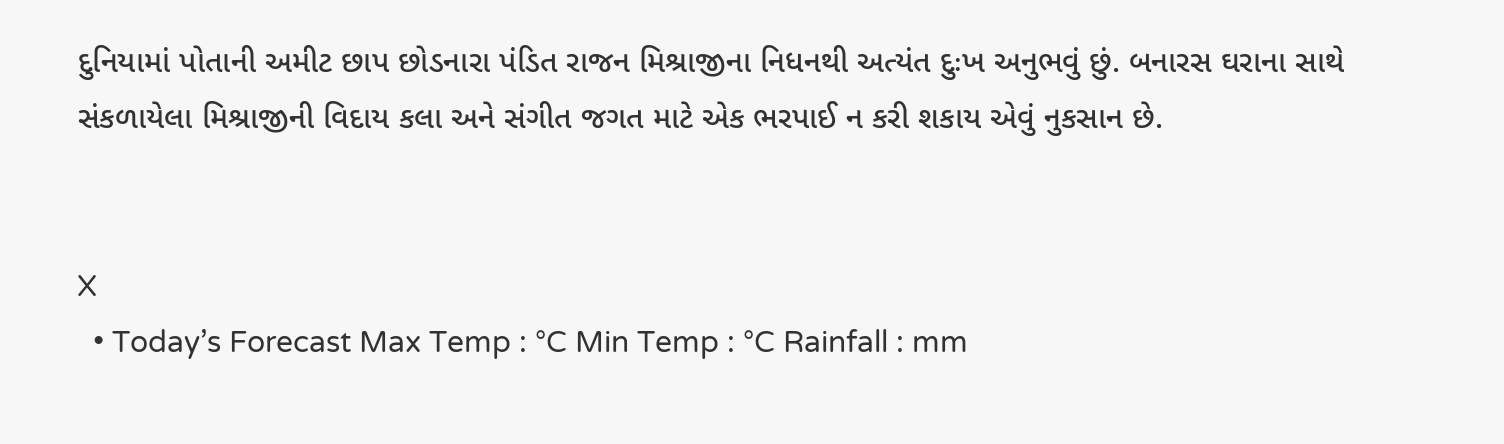દુનિયામાં પોતાની અમીટ છાપ છોડનારા પંડિત રાજન મિશ્રાજીના નિધનથી અત્યંત દુઃખ અનુભવું છું. બનારસ ઘરાના સાથે સંકળાયેલા મિશ્રાજીની વિદાય કલા અને સંગીત જગત માટે એક ભરપાઈ ન કરી શકાય એવું નુકસાન છે.


X
  • Today’s Forecast Max Temp : °C Min Temp : °C Rainfall : mm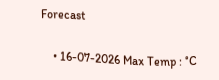Forecast

    • 16-07-2026 Max Temp : °C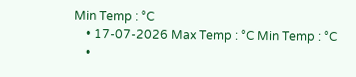Min Temp : °C
    • 17-07-2026 Max Temp : °C Min Temp : °C
    •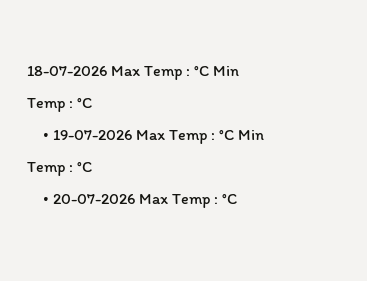18-07-2026 Max Temp : °C Min Temp : °C
    • 19-07-2026 Max Temp : °C Min Temp : °C
    • 20-07-2026 Max Temp : °C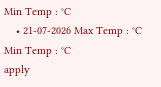Min Temp : °C
    • 21-07-2026 Max Temp : °C Min Temp : °C
apply